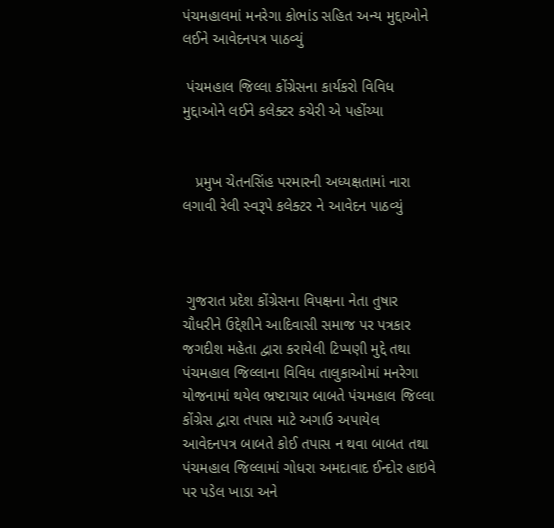પંચમહાલમાં મનરેગા કોભાંડ સહિત અન્ય મુદ્દાઓને લઈને આવેદનપત્ર પાઠવ્યું

 પંચમહાલ જિલ્લા કોંગ્રેસના કાર્યકરો વિવિધ મુદ્દાઓને લઈને કલેક્ટર કચેરી એ પહોંચ્યા


   પ્રમુખ ચેતનસિંહ પરમારની અધ્યક્ષતામાં નારા લગાવી રેલી સ્વરૂપે કલેક્ટર ને આવેદન પાઠવ્યું



 ગુજરાત પ્રદેશ કોંગ્રેસના વિપક્ષના નેતા તુષાર ચૌધરીને ઉદ્દેશીને આદિવાસી સમાજ પર પત્રકાર જગદીશ મહેતા દ્વારા કરાયેલી ટિપ્પણી મુદ્દે તથા પંચમહાલ જિલ્લાના વિવિધ તાલુકાઓમાં મનરેગા યોજનામાં થયેલ ભ્રષ્ટાચાર બાબતે પંચમહાલ જિલ્લા કોંગ્રેસ દ્વારા તપાસ માટે અગાઉ અપાયેલ આવેદનપત્ર બાબતે કોઈ તપાસ ન થવા બાબત તથા પંચમહાલ જિલ્લામાં ગોધરા અમદાવાદ ઈન્દોર હાઇવે પર પડેલ ખાડા અને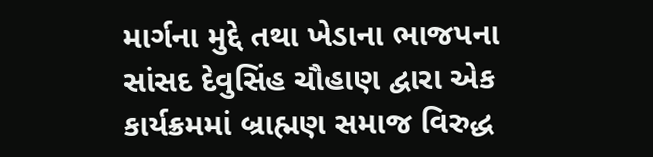માર્ગના મુદ્દે તથા ખેડાના ભાજપના સાંસદ દેવુસિંહ ચૌહાણ દ્વારા એક કાર્યક્રમમાં બ્રાહ્મણ સમાજ વિરુદ્ધ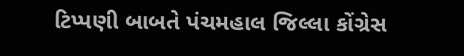ટિપ્પણી બાબતે પંચમહાલ જિલ્લા કોંગ્રેસ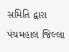સમિતિ દ્વારા પંચમહાલ જિલ્લા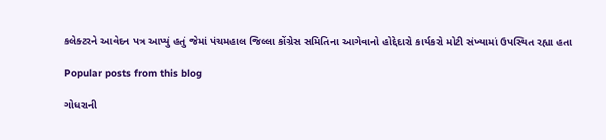કલેક્ટરને આવેદન પત્ર આપ્યું હતું જેમાં પંચમહાલ જિલ્લા કોંગ્રેસ સમિતિના આગેવાનો હોદ્દેદારો કાર્યકરો મોટી સંખ્યામાં ઉપસ્થિત રહ્યા હતા

Popular posts from this blog

ગોધરાની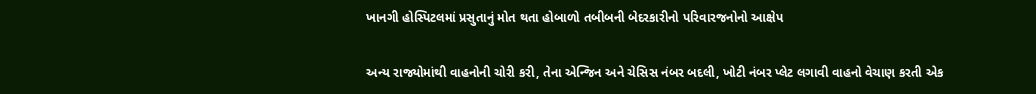ખાનગી હોસ્પિટલમાં પ્રસુતાનું મોત થતા હોબાળો તબીબની બેદરકારીનો પરિવારજનોનો આક્ષેપ

અન્ય રાજ્યોમાંથી વાહનોની ચોરી કરી, તેના એન્જિન અને ચેસિસ નંબર બદલી, ખોટી નંબર પ્લેટ લગાવી વાહનો વેચાણ કરતી એક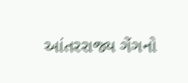આંતરરાજ્ય ગેંગનો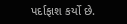પર્દાફાશ કર્યો છે.